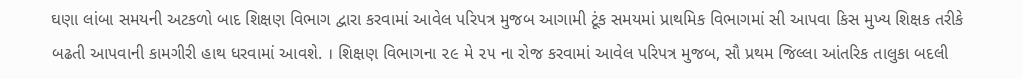ઘણા લાંબા સમયની અટકળો બાદ શિક્ષણ વિભાગ દ્વારા કરવામાં આવેલ પરિપત્ર મુજબ આગામી ટૂંક સમયમાં પ્રાથમિક વિભાગમાં સી આપવા કિસ મુખ્ય શિક્ષક તરીકે બઢતી આપવાની કામગીરી હાથ ધરવામાં આવશે. । શિક્ષણ વિભાગના ૨૯ મે ૨૫ ના રોજ કરવામાં આવેલ પરિપત્ર મુજબ, સૌ પ્રથમ જિલ્લા આંતરિક તાલુકા બદલી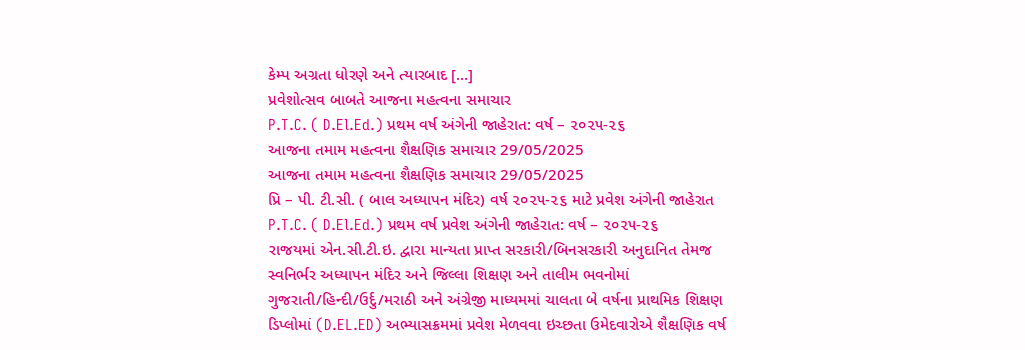કેમ્પ અગ્રતા ધોરણે અને ત્યારબાદ […]
પ્રવેશોત્સવ બાબતે આજના મહત્વના સમાચાર
P.T.C. ( D.El.Ed.) પ્રથમ વર્ષ અંગેની જાહેરાત: વર્ષ – ૨૦૨૫-૨૬
આજના તમામ મહત્વના શૈક્ષણિક સમાચાર 29/05/2025
આજના તમામ મહત્વના શૈક્ષણિક સમાચાર 29/05/2025
પ્રિ – પી. ટી.સી. ( બાલ અધ્યાપન મંદિર) વર્ષ ૨૦૨૫-૨૬ માટે પ્રવેશ અંગેની જાહેરાત
P.T.C. ( D.El.Ed.) પ્રથમ વર્ષ પ્રવેશ અંગેની જાહેરાત: વર્ષ – ૨૦૨૫-૨૬
રાજયમાં એન.સી.ટી.ઇ. દ્વારા માન્યતા પ્રાપ્ત સરકારી/બિનસરકારી અનુદાનિત તેમજ સ્વનિર્ભર અધ્યાપન મંદિર અને જિલ્લા શિક્ષણ અને તાલીમ ભવનોમાં ગુજરાતી/હિન્દી/ઉર્દુ/મરાઠી અને અંગ્રેજી માધ્યમમાં ચાલતા બે વર્ષના પ્રાથમિક શિક્ષણ ડિપ્લોમાં (D.EL.ED) અભ્યાસક્રમમાં પ્રવેશ મેળવવા ઇચ્છતા ઉમેદવારોએ શૈક્ષણિક વર્ષ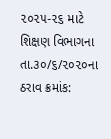૨૦૨૫-૨૬ માટે શિક્ષણ વિભાગના તા.૩૦/૬/૨૦૨૦ના ઠરાવ ક્રમાંક: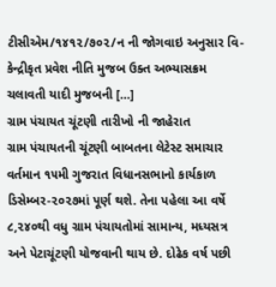ટીસીએમ/૧૪૧૨/૭૦૨/ન ની જોગવાઇ અનુસાર વિ-કેન્દ્રીકૃત પ્રવેશ નીતિ મુજબ ઉક્ત અભ્યાસક્રમ ચલાવતી યાદી મુજબની […]
ગ્રામ પંચાયત ચૂંટણી તારીખો ની જાહેરાત
ગ્રામ પંચાયતની ચૂંટણી બાબતના લેટેસ્ટ સમાચાર
વર્તમાન ૧૫મી ગુજરાત વિધાનસભાનો કાર્યકાળ ડિસેમ્બર-૨૦૨૭માં પૂર્ણ થશે. તેના પહેલા આ વર્ષે ૮,૨૪૦થી વધુ ગ્રામ પંચાયતોમાં સામાન્ય, મધ્યસત્ર અને પેટાચૂંટણી યોજવાની થાય છે. દોઢેક વર્ષ પછી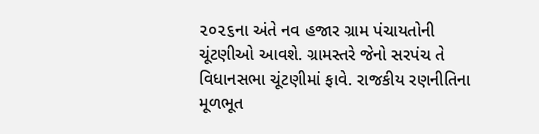૨૦૨૬ના અંતે નવ હજાર ગ્રામ પંચાયતોની ચૂંટણીઓ આવશે. ગ્રામસ્તરે જેનો સરપંચ તે વિધાનસભા ચૂંટણીમાં ફાવે. રાજકીય રણનીતિના મૂળભૂત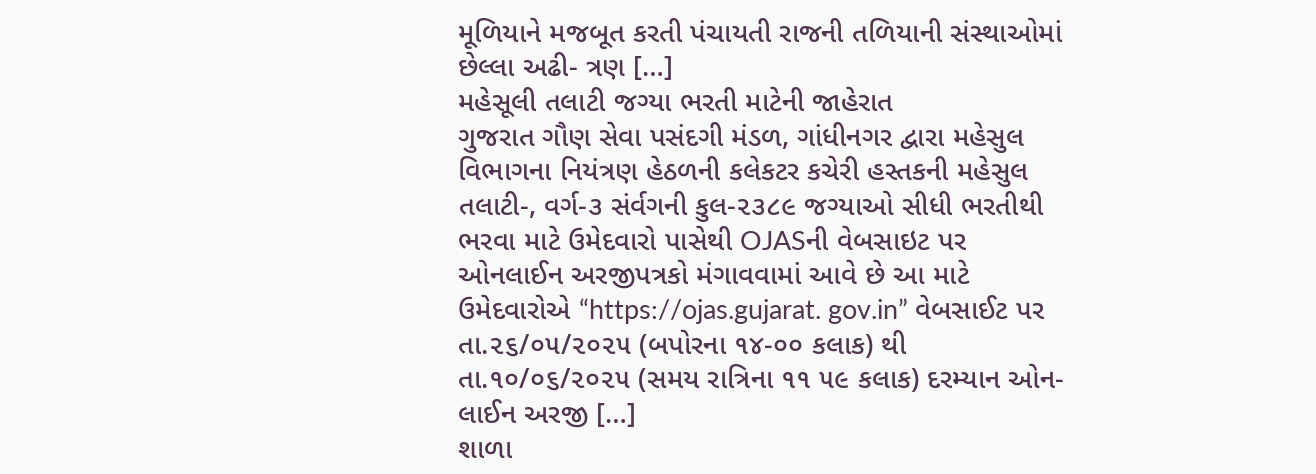મૂળિયાને મજબૂત કરતી પંચાયતી રાજની તળિયાની સંસ્થાઓમાં છેલ્લા અઢી- ત્રણ […]
મહેસૂલી તલાટી જગ્યા ભરતી માટેની જાહેરાત
ગુજરાત ગૌણ સેવા પસંદગી મંડળ, ગાંધીનગર દ્વારા મહેસુલ વિભાગના નિયંત્રણ હેઠળની કલેકટર કચેરી હસ્તકની મહેસુલ તલાટી-, વર્ગ-૩ સંર્વગની કુલ-૨૩૮૯ જગ્યાઓ સીધી ભરતીથી ભરવા માટે ઉમેદવારો પાસેથી OJASની વેબસાઇટ પર ઓનલાઈન અરજીપત્રકો મંગાવવામાં આવે છે આ માટે ઉમેદવારોએ “https://ojas.gujarat. gov.in” વેબસાઈટ પર તા.૨૬/૦૫/૨૦૨૫ (બપોરના ૧૪-૦૦ કલાક) થી તા.૧૦/૦૬/૨૦૨૫ (સમય રાત્રિના ૧૧ ૫૯ કલાક) દરમ્યાન ઓન-લાઈન અરજી […]
શાળા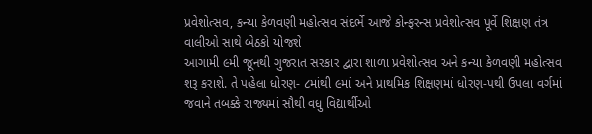પ્રવેશોત્સવ, કન્યા કેળવણી મહોત્સવ સંદર્ભે આજે કોન્ફરન્સ પ્રવેશોત્સવ પૂર્વે શિક્ષણ તંત્ર વાલીઓ સાથે બેઠકો યોજશે
આગામી ૯મી જૂનથી ગુજરાત સરકાર દ્વારા શાળા પ્રવેશોત્સવ અને કન્યા કેળવણી મહોત્સવ શરૂ કરાશે. તે પહેલા ધોરણ- ૮માંથી ૯માં અને પ્રાથમિક શિક્ષણમાં ધોરણ-પથી ઉપલા વર્ગમાં જવાને તબક્કે રાજ્યમાં સૌથી વધુ વિદ્યાર્થીઓ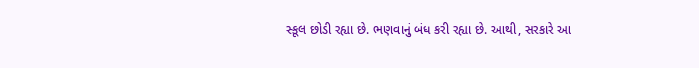સ્કૂલ છોડી રહ્યા છે. ભણવાનું બંધ કરી રહ્યા છે. આથી, સરકારે આ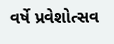વર્ષે પ્રવેશોત્સવ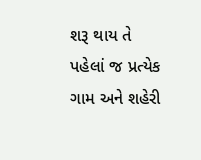શરૂ થાય તે પહેલાં જ પ્રત્યેક ગામ અને શહેરી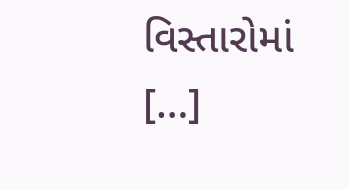વિસ્તારોમાં […]